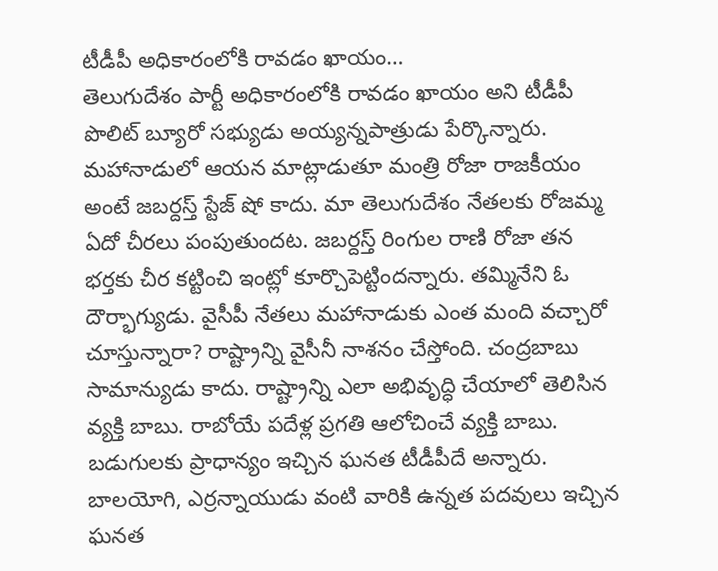టీడీపీ అధికారంలోకి రావడం ఖాయం…
తెలుగుదేశం పార్టీ అధికారంలోకి రావడం ఖాయం అని టీడీపీ పొలిట్ బ్యూరో సభ్యుడు అయ్యన్నపాత్రుడు పేర్కొన్నారు. మహానాడులో ఆయన మాట్లాడుతూ మంత్రి రోజా రాజకీయం అంటే జబర్దస్త్ స్టేజ్ షో కాదు. మా తెలుగుదేశం నేతలకు రోజమ్మ ఏదో చీరలు పంపుతుందట. జబర్దస్త్ రింగుల రాణి రోజా తన భర్తకు చీర కట్టించి ఇంట్లో కూర్చొపెట్టిందన్నారు. తమ్మినేని ఓ దౌర్భాగ్యుడు. వైసీపీ నేతలు మహానాడుకు ఎంత మంది వచ్చారో చూస్తున్నారా? రాష్ట్రాన్ని వైసీనీ నాశనం చేస్తోంది. చంద్రబాబు సామాన్యుడు కాదు. రాష్ట్రాన్ని ఎలా అభివృద్ధి చేయాలో తెలిసిన వ్యక్తి బాబు. రాబోయే పదేళ్ల ప్రగతి ఆలోచించే వ్యక్తి బాబు. బడుగులకు ప్రాధాన్యం ఇచ్చిన ఘనత టీడీపీదే అన్నారు. బాలయోగి, ఎర్రన్నాయుడు వంటి వారికి ఉన్నత పదవులు ఇచ్చిన ఘనత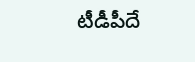టీడీపీదే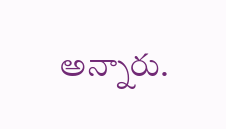అన్నారు.